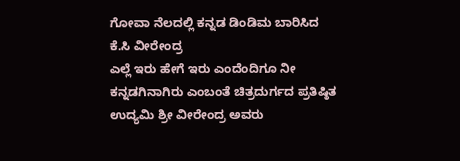ಗೋವಾ ನೆಲದಲ್ಲಿ ಕನ್ನಡ ಡಿಂಡಿಮ ಬಾರಿಸಿದ ಕೆ.ಸಿ ವೀರೇಂದ್ರ
ಎಲ್ಲೆ ಇರು ಹೇಗೆ ಇರು ಎಂದೆಂದಿಗೂ ನೀ ಕನ್ನಡಗಿನಾಗಿರು ಎಂಬಂತೆ ಚಿತ್ರದುರ್ಗದ ಪ್ರತಿಷ್ಠಿತ ಉದ್ಯಮಿ ಶ್ರೀ ವೀರೇಂದ್ರ ಅವರು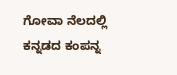ಗೋವಾ ನೆಲದಲ್ಲಿ ಕನ್ನಡದ ಕಂಪನ್ನ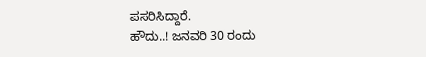ಪಸರಿಸಿದ್ದಾರೆ.
ಹೌದು..! ಜನವರಿ 30 ರಂದು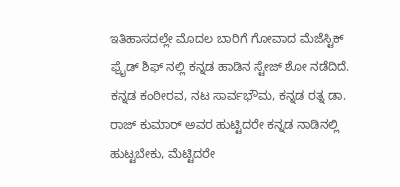ಇತಿಹಾಸದಲ್ಲೇ ಮೊದಲ ಬಾರಿಗೆ ಗೋವಾದ ಮೆಜೆಸ್ಟಿಕ್ ಫ್ರೈಡ್ ಶಿಫ್ ನಲ್ಲಿ ಕನ್ನಡ ಹಾಡಿನ ಸ್ಟೇಜ್ ಶೋ ನಡೆದಿದೆ.
ಕನ್ನಡ ಕಂಠೀರವ, ನಟ ಸಾರ್ವಭೌಮ, ಕನ್ನಡ ರತ್ನ ಡಾ. ರಾಜ್ ಕುಮಾರ್ ಅವರ ಹುಟ್ಟಿದರೇ ಕನ್ನಡ ನಾಡಿನಲ್ಲಿ ಹುಟ್ಟಬೇಕು, ಮೆಟ್ಟಿದರೇ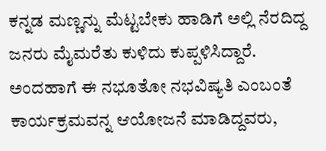ಕನ್ನಡ ಮಣ್ಣನ್ನು ಮೆಟ್ಟಬೇಕು ಹಾಡಿಗೆ ಅಲ್ಲಿ ನೆರದಿದ್ದ ಜನರು ಮೈಮರೆತು ಕುಳಿದು ಕುಪ್ಪಳಿಸಿದ್ದಾರೆ.
ಅಂದಹಾಗೆ ಈ ನಭೂತೋ ನಭವಿಷ್ಯತಿ ಎಂಬಂತೆ ಕಾರ್ಯಕ್ರಮವನ್ನ ಆಯೋಜನೆ ಮಾಡಿದ್ದವರು,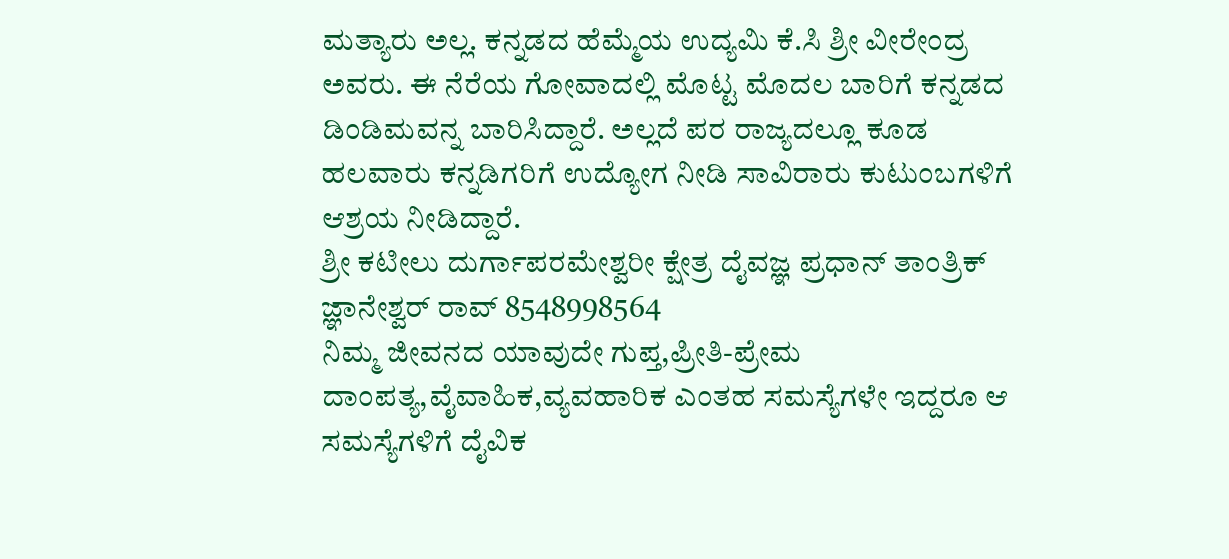ಮತ್ಯಾರು ಅಲ್ಲ. ಕನ್ನಡದ ಹೆಮ್ಮೆಯ ಉದ್ಯಮಿ ಕೆ.ಸಿ ಶ್ರೀ ವೀರೇಂದ್ರ ಅವರು. ಈ ನೆರೆಯ ಗೋವಾದಲ್ಲಿ ಮೊಟ್ಟ ಮೊದಲ ಬಾರಿಗೆ ಕನ್ನಡದ ಡಿಂಡಿಮವನ್ನ ಬಾರಿಸಿದ್ದಾರೆ. ಅಲ್ಲದೆ ಪರ ರಾಜ್ಯದಲ್ಲೂ ಕೂಡ ಹಲವಾರು ಕನ್ನಡಿಗರಿಗೆ ಉದ್ಯೋಗ ನೀಡಿ ಸಾವಿರಾರು ಕುಟುಂಬಗಳಿಗೆ ಆಶ್ರಯ ನೀಡಿದ್ದಾರೆ.
ಶ್ರೀ ಕಟೀಲು ದುರ್ಗಾಪರಮೇಶ್ವರೀ ಕ್ಷೇತ್ರ ದೈವಜ್ಞ ಪ್ರಧಾನ್ ತಾಂತ್ರಿಕ್ ಜ್ಞಾನೇಶ್ವರ್ ರಾವ್ 8548998564
ನಿಮ್ಮ ಜೀವನದ ಯಾವುದೇ ಗುಪ್ತ,ಪ್ರೀತಿ-ಪ್ರೇಮ ದಾಂಪತ್ಯ,ವೈವಾಹಿಕ,ವ್ಯವಹಾರಿಕ ಎಂತಹ ಸಮಸ್ಯೆಗಳೇ ಇದ್ದರೂ ಆ ಸಮಸ್ಯೆಗಳಿಗೆ ದೈವಿಕ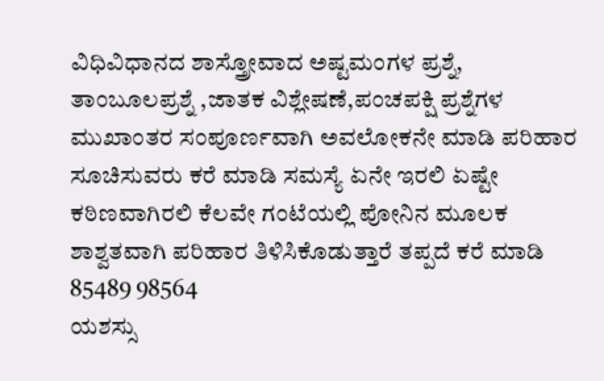ವಿಧಿವಿಧಾನದ ಶಾಸ್ತ್ರೋವಾದ ಅಷ್ಟಮಂಗಳ ಪ್ರಶ್ನೆ, ತಾಂಬೂಲಪ್ರಶ್ನೆ ,ಜಾತಕ ವಿಶ್ಲೇಷಣೆ,ಪಂಚಪಕ್ಷಿ ಪ್ರಶ್ನೆಗಳ ಮುಖಾಂತರ ಸಂಪೂರ್ಣವಾಗಿ ಅವಲೋಕನೇ ಮಾಡಿ ಪರಿಹಾರ ಸೂಚಿಸುವರು ಕರೆ ಮಾಡಿ ಸಮಸ್ಯೆ ಏನೇ ಇರಲಿ ಏಷ್ಟೇ ಕಠಿಣವಾಗಿರಲಿ ಕೆಲವೇ ಗಂಟೆಯಲ್ಲಿ ಪೋನಿನ ಮೂಲಕ ಶಾಶ್ವತವಾಗಿ ಪರಿಹಾರ ತಿಳಿಸಿಕೊಡುತ್ತಾರೆ ತಪ್ಪದೆ ಕರೆ ಮಾಡಿ 85489 98564
ಯಶಸ್ಸು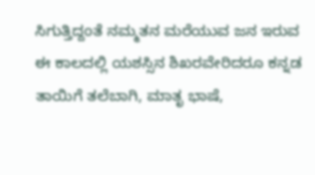ಸಿಗುತ್ತಿದ್ದಂತೆ ನಮ್ಮತನ ಮರೆಯುವ ಜನ ಇರುವ ಈ ಕಾಲದಲ್ಲಿ ಯಶಸ್ಸಿನ ಶಿಖರವೇರಿದರೂ ಕನ್ನಡ ತಾಯಿಗೆ ತಲೆಬಾಗಿ, ಮಾತೃ ಭಾಷೆ,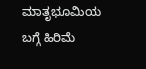ಮಾತೃಭೂಮಿಯ ಬಗ್ಗೆ ಹಿರಿಮೆ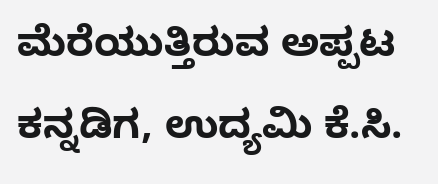ಮೆರೆಯುತ್ತಿರುವ ಅಪ್ಪಟ ಕನ್ನಡಿಗ, ಉದ್ಯಮಿ ಕೆ.ಸಿ.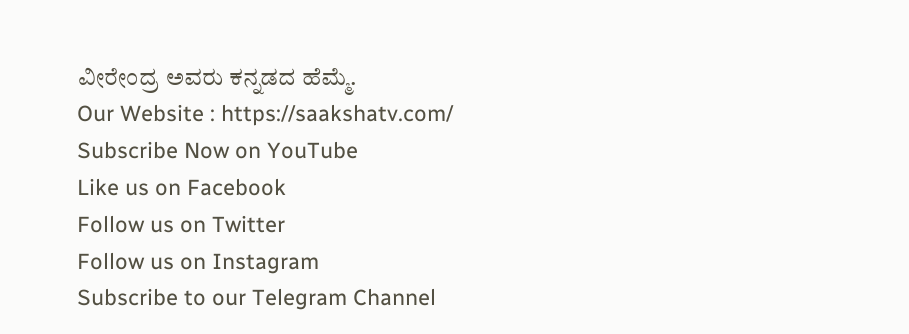ವೀರೇಂದ್ರ ಅವರು ಕನ್ನಡದ ಹೆಮ್ಮೆ.
Our Website : https://saakshatv.com/
Subscribe Now on YouTube
Like us on Facebook
Follow us on Twitter
Follow us on Instagram
Subscribe to our Telegram Channel